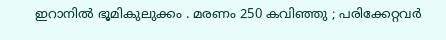ഇറാനില്‍ ഭൂമികുലുക്കം . മരണം 250 കവിഞ്ഞു ; പരിക്കേറ്റവര്‍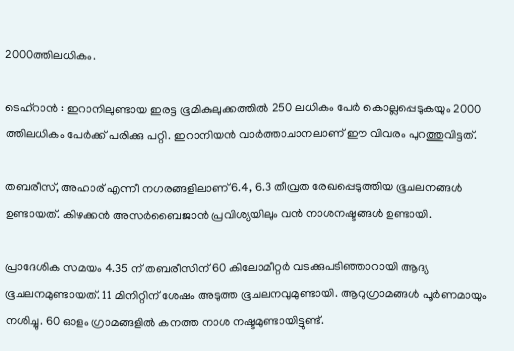2000ത്തിലധികം.

ടെഹ്‌റാന്‍ : ഇറാനിലുണ്ടായ ഇരട്ട ഭൂമികുലുക്കത്തില്‍ 250 ലധികം പേര്‍ കൊല്ലപ്പെടുകയും 2000 ത്തിലധികം പേര്‍ക്ക് പരിക്കു പറ്റി. ഇറാനിയന്‍ വാര്‍ത്താചാനലാണ് ഈ വിവരം പുറത്തുവിട്ടത്.

തബരീസ്, അഹാര് എന്നീ നഗരങ്ങളിലാണ് 6.4, 6.3 തീവ്രത രേഖപ്പെടുത്തിയ ഭൂചലനങ്ങള്‍ ഉണ്ടായത്. കിഴക്കന്‍ അസര്‍ബൈജാന്‍ പ്രവിശ്യയിലും വന്‍ നാശനഷ്ടങ്ങള്‍ ഉണ്ടായി.

പ്രാദേശിക സമയം 4.35 ന് തബരീസിന് 60 കിലോമീറ്റര്‍ വടക്കുപടിഞ്ഞാറായി ആദ്യ ഭൂചലനമുണ്ടായത്. 11 മിനിറ്റിന് ശേഷം അടുത്ത ഭൂചലനവുമുണ്ടായി. ആറുഗ്രാമങ്ങള്‍ പൂര്‍ണമായും നശിച്ചു. 60 ഓളം ഗ്രാമങ്ങളില്‍ കനത്ത നാശ നഷ്ടമുണ്ടായിട്ടുണ്ട്.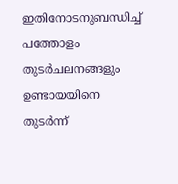ഇതിനോടനുബന്ധിച്ച് പത്തോളം തുടര്‍ചലനങ്ങളും ഉണ്ടായയിനെ തുടര്‍ന്ന്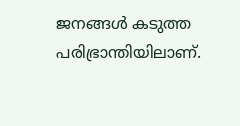ജനങ്ങള്‍ കടുത്ത പരിഭ്രാന്തിയിലാണ്.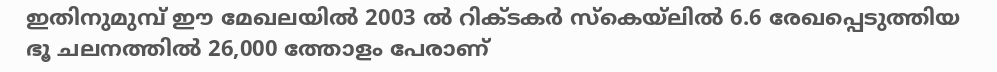ഇതിനുമുമ്പ് ഈ മേഖലയില്‍ 2003 ല്‍ റിക്ടകര്‍ സ്‌കെയ്‌ലില്‍ 6.6 രേഖപ്പെടുത്തിയ ഭൂ ചലനത്തില്‍ 26,000 ത്തോളം പേരാണ്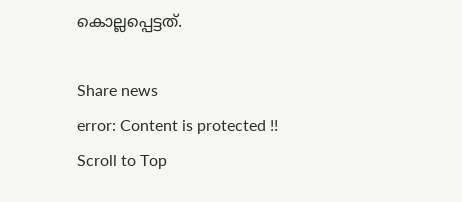കൊല്ലപ്പെട്ടത്.

Share news
error: Content is protected !!
Scroll to Top